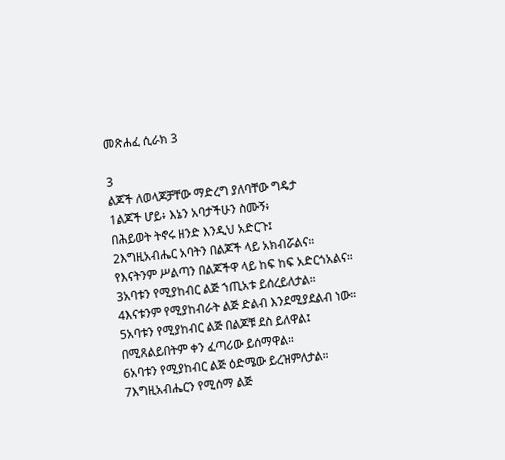መጽሐፈ ሲራክ 3

3
ልጆች ለወላጆቻቸው ማድረግ ያለባቸው ግዴታ
1ልጆች ሆይ፥ እኔን አባታችሁን ስሙኝ፥
በሕይወት ትኖሩ ዘንድ እንዲህ አድርጉ፤
2እግዚአብሔር አባትን በልጆች ላይ አክብሯልና።
የእናትንም ሥልጣን በልጆችዋ ላይ ከፍ ከፍ አድርጎአልና።
3አባቱን የሚያከብር ልጅ ኀጢአቱ ይሰረይለታል።
4እናቱንም የሚያከብራት ልጅ ድልብ እንደሚያደልብ ነው።
5አባቱን የሚያከብር ልጅ በልጆቹ ደስ ይለዋል፤
በሚጸልይበትም ቀን ፈጣሪው ይሰማዋል።
6አባቱን የሚያከብር ልጅ ዕድሜው ይረዝምለታል።
7እግዚአብሔርን የሚሰማ ልጅ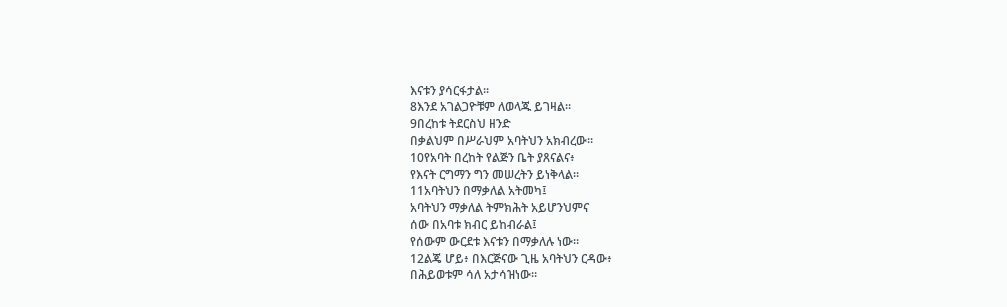እናቱን ያሳርፋታል።
8እንደ አገልጋዮቹም ለወላጁ ይገዛል።
9በረከቱ ትደርስህ ዘንድ
በቃልህም በሥራህም አባትህን አክብረው።
10የአባት በረከት የልጅን ቤት ያጸናልና፥
የእናት ርግማን ግን መሠረትን ይነቅላል።
11አባትህን በማቃለል አትመካ፤
አባትህን ማቃለል ትምክሕት አይሆንህምና
ሰው በአባቱ ክብር ይከብራል፤
የሰውም ውርደቱ እናቱን በማቃለሉ ነው።
12ልጄ ሆይ፥ በእርጅናው ጊዜ አባትህን ርዳው፥
በሕይወቱም ሳለ አታሳዝነው።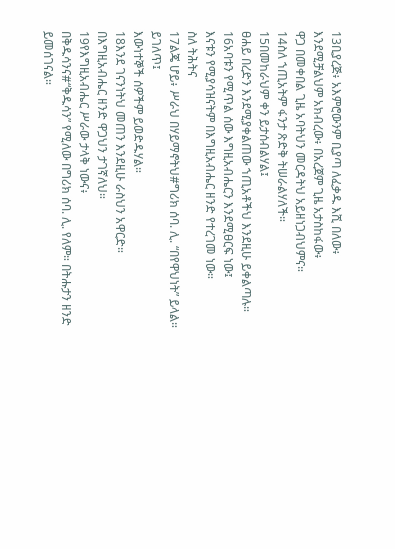13ቢያረጅ፥ አእምሮውንም ቢያጣ ለፈቃዱ እሺ በለው፥
እንደሚቻልህም አክብረው፥ በአረጀም ጊዜ አታስከፋው፥
ዋጋ በመቀበል ጊዜ አባትህን መርዳትህ አይዘነጋብህምና።
14ስለ ኀጢአትም ፋንታ ጽድቅ ትሠራልሃለች።
15በመከራህም ቀን ይታሰብልሃል፤
ፀሐይ በረድን እንደሚያቀልጠው ኀጢአቶችህ እንደዚሁ ይቀልጣሉ።
16አባቱን የሚጥል ሰው እግዚአብሔርን እንደሚፀርፍ ነው፤
እናቱን የሚያሳዝናትም በእግዚአብሔር ዘንድ የተረገመ ነው።
ስለ ትሕትና
17ልጄ ሆይ፥ ሥራህ በሃይማኖትህ#ግሪክ ሰባ. ሊ. “በየዋህነት” ይላል። ይገለጥ፤
እውነተኞች ሰዎችም ይወድዱሃል።
18እንደ ገናንነትህ መጠን እንደዚሁ ራስህን አዋርድ።
በእግዚአብሔር ዘንድ ዋጋህን ታገኛለህ።
19የእግዚአብሔር ሥራው ታላቅ ነውና፥
በቅዱሳንና#“ቅዱሳን” የሚለው በግሪክ ሰባ. ሊ. የለም። በትሑታን ዘንድ ይመሰገናል።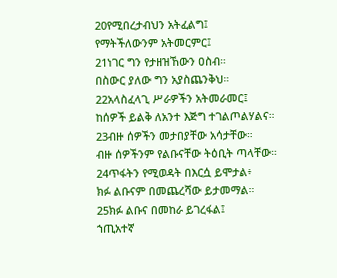20የሚበረታብህን አትፈልግ፤
የማትችለውንም አትመርምር፤
21ነገር ግን የታዘዝኸውን ዐስብ።
በስውር ያለው ግን አያስጨንቅህ።
22አላስፈላጊ ሥራዎችን አትመራመር፤
ከሰዎች ይልቅ ለአንተ እጅግ ተገልጦልሃልና።
23ብዙ ሰዎችን መታበያቸው አሳታቸው።
ብዙ ሰዎችንም የልቡናቸው ትዕቢት ጣላቸው።
24ጥፋትን የሚወዳት በእርሷ ይሞታል፥
ክፉ ልቡናም በመጨረሻው ይታመማል።
25ክፉ ልቡና በመከራ ይገረፋል፤
ኀጢአተኛ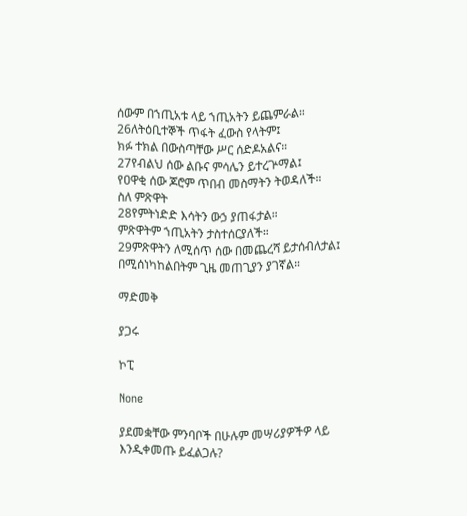ሰውም በኀጢአቱ ላይ ኀጢአትን ይጨምራል።
26ለትዕቢተኞች ጥፋት ፈውስ የላትም፤
ክፉ ተክል በውስጣቸው ሥር ሰድዶአልና።
27የብልህ ሰው ልቡና ምሳሌን ይተረጕማል፤
የዐዋቂ ሰው ጆሮም ጥበብ መስማትን ትወዳለች።
ስለ ምጽዋት
28የምትነድድ እሳትን ውኃ ያጠፋታል።
ምጽዋትም ኀጢአትን ታስተሰርያለች።
29ምጽዋትን ለሚሰጥ ሰው በመጨረሻ ይታሰብለታል፤
በሚሰነካከልበትም ጊዜ መጠጊያን ያገኛል።

ማድመቅ

ያጋሩ

ኮፒ

None

ያደመቋቸው ምንባቦች በሁሉም መሣሪያዎችዎ ላይ እንዲቀመጡ ይፈልጋሉ?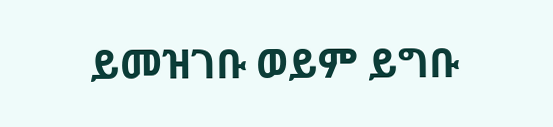ይመዝገቡ ወይም ይግቡ